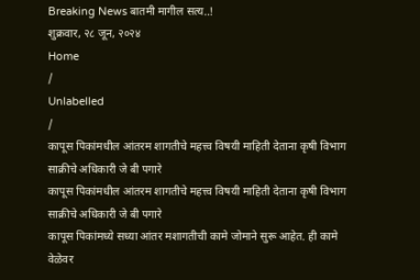Breaking News बातमी मागील सत्य..!
शुक्रवार, २८ जून, २०२४
Home
/
Unlabelled
/
कापूस पिकांमधील आंतरम शागतीचे महत्त्व विषयी माहिती देताना कृषी विभाग साक्रीचे अधिकारी जे बी पगारे
कापूस पिकांमधील आंतरम शागतीचे महत्त्व विषयी माहिती देताना कृषी विभाग साक्रीचे अधिकारी जे बी पगारे
कापूस पिकांमध्ये सध्या आंतर मशागतीची कामे जोमाने सुरू आहेत. ही कामे वेळेवर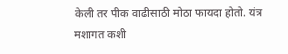केली तर पीक वाढीसाठी मोठा फायदा होतो. यंत्र मशागत कशी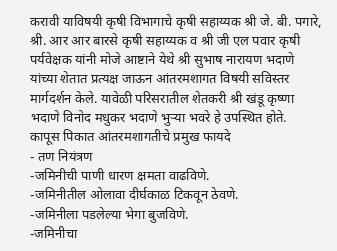करावी याविषयी कृषी विभागाचे कृषी सहाय्यक श्री जे. बी. पगारे, श्री. आर आर बारसे कृषी सहाय्यक व श्री जी एल पवार कृषी पर्यवेक्षक यांनी मोजे आष्टाने येथे श्री सुभाष नारायण भदाणे यांच्या शेतात प्रत्यक्ष जाऊन आंतरमशागत विषयी सविस्तर मार्गदर्शन केले. यावेळी परिसरातील शेतकरी श्री खंडू कृष्णा भदाणे विनोद मधुकर भदाणे भुऱ्या भवरे हे उपस्थित होते.
कापूस पिकात आंतरमशागतीचे प्रमुख फायदे
- तण नियंत्रण
-जमिनीची पाणी धारण क्षमता वाढविणे.
-जमिनीतील ओलावा दीर्घकाळ टिकवून ठेवणे.
-जमिनीला पडलेल्या भेगा बुजविणे.
-जमिनीचा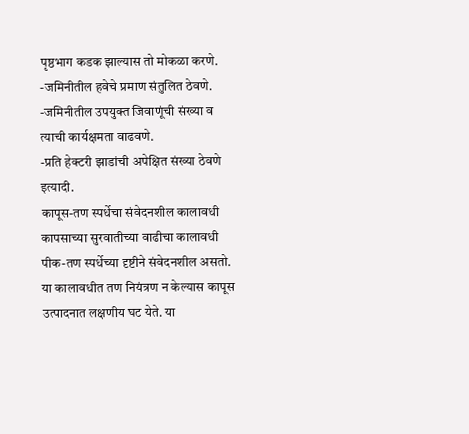पृष्ठभाग कडक झाल्यास तो मोकळा करणे.
-जमिनीतील हवेचे प्रमाण संतुलित ठेवणे.
-जमिनीतील उपयुक्त जिवाणूंची संख्या व त्याची कार्यक्षमता वाढवणे.
-प्रति हेक्टरी झाडांची अपेक्षित संख्या ठेवणे इत्यादी.
कापूस-तण स्पर्धेचा संवेदनशील कालावधी
कापसाच्या सुरवातीच्या वाढीचा कालावधी पीक-तण स्पर्धेच्या दृष्टीने संवेदनशील असतो. या कालावधीत तण नियंत्रण न केल्यास कापूस उत्पादनात लक्षणीय घट येते. या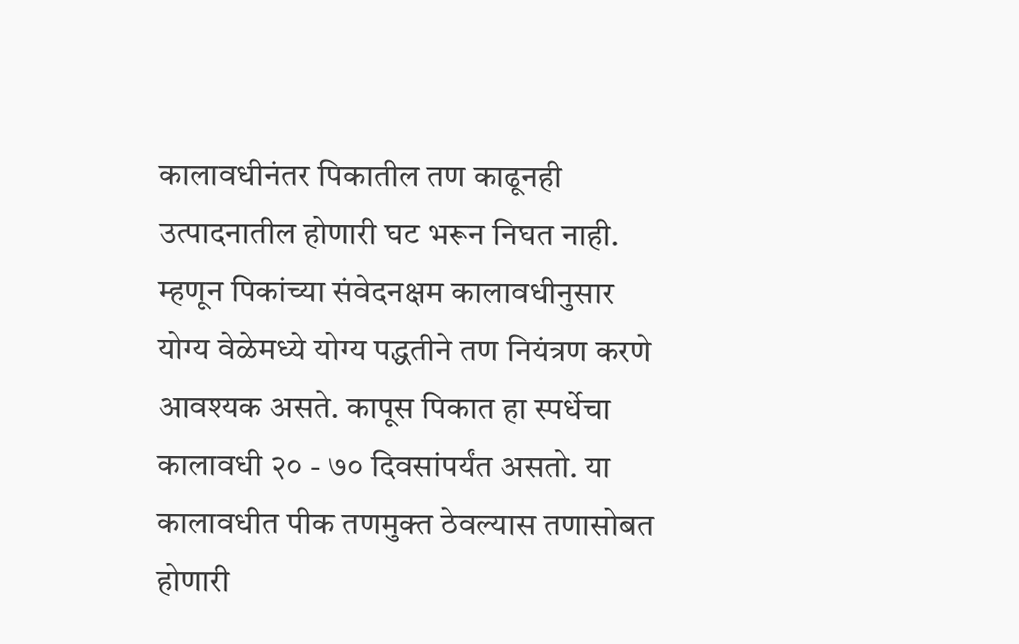कालावधीनंतर पिकातील तण काढूनही उत्पादनातील होणारी घट भरून निघत नाही. म्हणून पिकांच्या संवेदनक्षम कालावधीनुसार योग्य वेळेमध्ये योग्य पद्धतीने तण नियंत्रण करणे आवश्यक असते. कापूस पिकात हा स्पर्धेचा कालावधी २० - ७० दिवसांपर्यंत असतो. या कालावधीत पीक तणमुक्त ठेवल्यास तणासोबत होणारी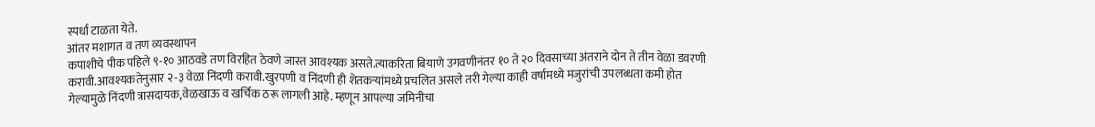स्पर्धा टाळता येते.
आंतर मशागत व तण व्यवस्थापन
कपाशीचे पीक पहिले ९-१० आठवडे तण विरहित ठेवणे जास्त आवश्यक असते.त्याकरिता बियाणे उगवणीनंतर १० ते २० दिवसाच्या अंतराने दोन ते तीन वेळा डवरणी करावी.आवश्यकतेनुसार २-३ वेळा निंदणी करावी.खुरपणी व निंदणी ही शेतकऱ्यांमध्ये प्रचलित असले तरी गेल्या काही वर्षामध्ये मजुरांची उपलब्धता कमी होत गेल्यामुळे निंदणी त्रासदायक,वेळखाऊ व खर्चिक ठरू लागली आहे. म्हणून आपल्या जमिनीचा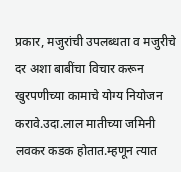प्रकार, मजुरांची उपलब्धता व मजुरीचे दर अशा बाबींचा विचार करून खुरपणीच्या कामाचे योग्य नियोजन करावे.उदा.लाल मातीच्या जमिनी लवकर कडक होतात.म्हणून त्यात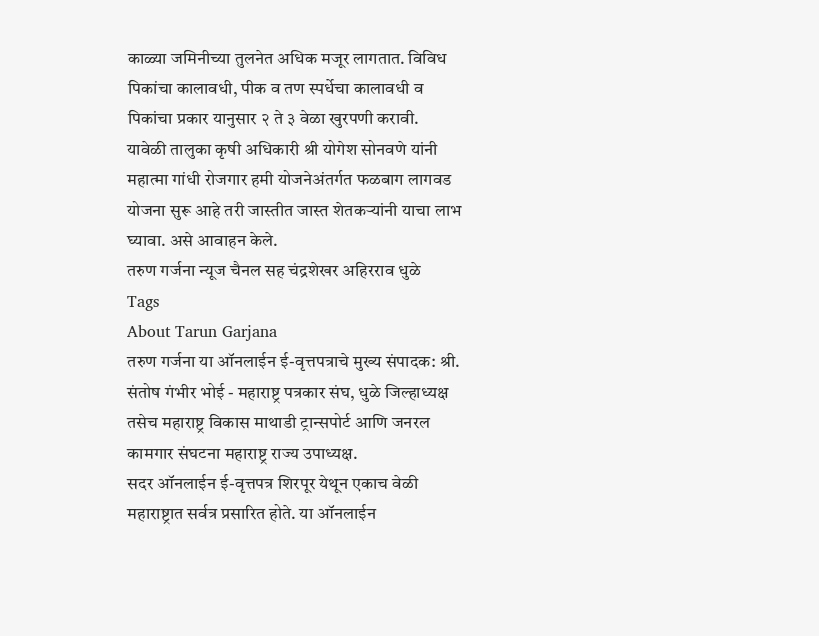काळ्या जमिनीच्या तुलनेत अधिक मजूर लागतात. विविध पिकांचा कालावधी, पीक व तण स्पर्धेचा कालावधी व पिकांचा प्रकार यानुसार २ ते ३ वेळा खुरपणी करावी.
यावेळी तालुका कृषी अधिकारी श्री योगेश सोनवणे यांनी महात्मा गांधी रोजगार हमी योजनेअंतर्गत फळबाग लागवड योजना सुरू आहे तरी जास्तीत जास्त शेतकऱ्यांनी याचा लाभ घ्यावा. असे आवाहन केले.
तरुण गर्जना न्यूज चैनल सह चंद्रशेखर अहिरराव धुळे
Tags
About Tarun Garjana
तरुण गर्जना या ऑनलाईन ई-वृत्तपत्राचे मुख्य संपादक: श्री. संतोष गंभीर भोई - महाराष्ट्र पत्रकार संघ, धुळे जिल्हाध्यक्ष तसेच महाराष्ट्र विकास माथाडी ट्रान्सपोर्ट आणि जनरल कामगार संघटना महाराष्ट्र राज्य उपाध्यक्ष.
सदर ऑनलाईन ई-वृत्तपत्र शिरपूर येथून एकाच वेळी महाराष्ट्रात सर्वत्र प्रसारित होते. या ऑनलाईन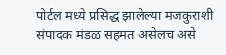पोर्टल मध्ये प्रसिद्ध झालेल्या मजकुराशी संपादक मंडळ सहमत असेलच असे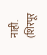नाही. (शिरपूर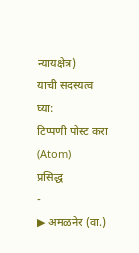न्यायक्षेत्र)
याची सदस्यत्व घ्या:
टिप्पणी पोस्ट करा (Atom)
प्रसिद्ध
-
▶ अमळनेर (वा.)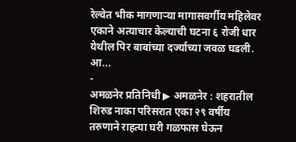रेल्वेत भीक मागणाऱ्या मागासवर्गीय महिलेवर एकाने अत्याचार केल्याची घटना ६ रोजी धार येथील पिर बाबांच्या दर्ज्याच्या जवळ घडली. आ...
-
अमळनेर प्रतिनिधी ▶ अमळनेर : शहरातील शिरुड नाका परिसरात एका २९ वर्षीय तरुणाने राहत्या घरी गळफास घेऊन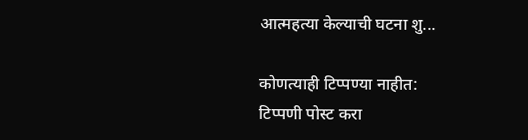आत्महत्या केल्याची घटना शु...

कोणत्याही टिप्पण्या नाहीत:
टिप्पणी पोस्ट करा